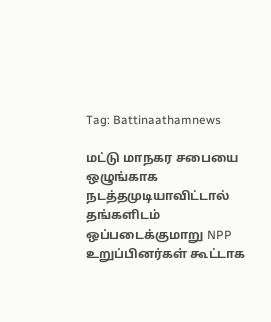Tag: Battinaathamnews

மட்டு மாநகர சபையை ஒழுங்காக நடத்தமுடியாவிட்டால் தங்களிடம் ஒப்படைக்குமாறு NPP உறுப்பினர்கள் கூட்டாக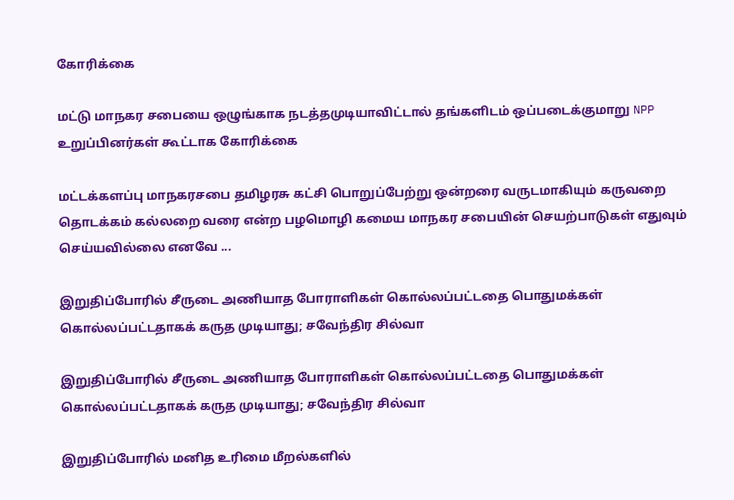கோரிக்கை

மட்டு மாநகர சபையை ஒழுங்காக நடத்தமுடியாவிட்டால் தங்களிடம் ஒப்படைக்குமாறு NPP உறுப்பினர்கள் கூட்டாக கோரிக்கை

மட்டக்களப்பு மாநகரசபை தமிழரசு கட்சி பொறுப்பேற்று ஒன்றரை வருடமாகியும் கருவறை தொடக்கம் கல்லறை வரை என்ற பழமொழி கமைய மாநகர சபையின் செயற்பாடுகள் எதுவும் செய்யவில்லை எனவே ...

இறுதிப்போரில் சீருடை அணியாத போராளிகள் கொல்லப்பட்டதை பொதுமக்கள் கொல்லப்பட்டதாகக் கருத முடியாது; சவேந்திர சில்வா

இறுதிப்போரில் சீருடை அணியாத போராளிகள் கொல்லப்பட்டதை பொதுமக்கள் கொல்லப்பட்டதாகக் கருத முடியாது; சவேந்திர சில்வா

இறுதிப்போரில் மனித உரிமை மீறல்களில்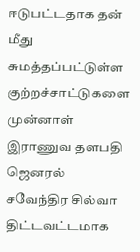ஈடுபட்டதாக தன் மீது சுமத்தப்பட்டுள்ள குற்றச்சாட்டுகளை முன்னாள் இராணுவ தளபதி ஜெனரல் சவேந்திர சில்வா திட்டவட்டமாக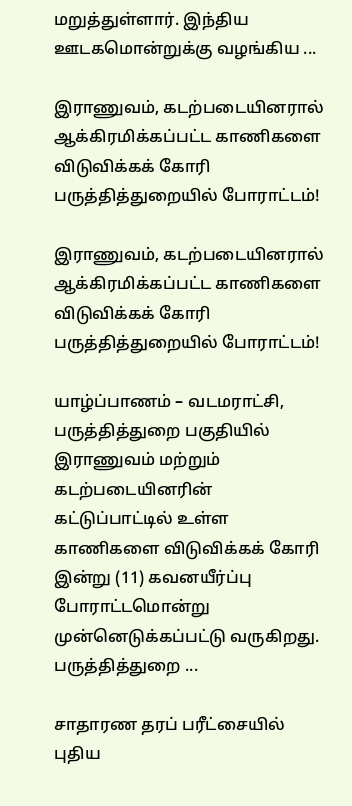மறுத்துள்ளார். இந்திய ஊடகமொன்றுக்கு வழங்கிய ...

இராணுவம், கடற்படையினரால் ஆக்கிரமிக்கப்பட்ட காணிகளை விடுவிக்கக் கோரி பருத்தித்துறையில் போராட்டம்!

இராணுவம், கடற்படையினரால் ஆக்கிரமிக்கப்பட்ட காணிகளை விடுவிக்கக் கோரி பருத்தித்துறையில் போராட்டம்!

யாழ்ப்பாணம் – வடமராட்சி, பருத்தித்துறை பகுதியில் இராணுவம் மற்றும் கடற்படையினரின் கட்டுப்பாட்டில் உள்ள காணிகளை விடுவிக்கக் கோரி இன்று (11) கவனயீர்ப்பு போராட்டமொன்று முன்னெடுக்கப்பட்டு வருகிறது. பருத்தித்துறை ...

சாதாரண தரப் பரீட்சையில் புதிய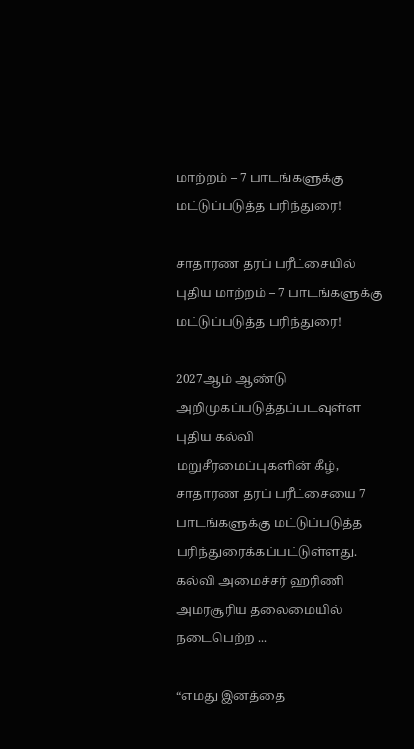மாற்றம் – 7 பாடங்களுக்கு மட்டுப்படுத்த பரிந்துரை!

சாதாரண தரப் பரீட்சையில் புதிய மாற்றம் – 7 பாடங்களுக்கு மட்டுப்படுத்த பரிந்துரை!

2027ஆம் ஆண்டு அறிமுகப்படுத்தப்படவுள்ள புதிய கல்வி மறுசீரமைப்புகளின் கீழ், சாதாரண தரப் பரீட்சையை 7 பாடங்களுக்கு மட்டுப்படுத்த பரிந்துரைக்கப்பட்டுள்ளது. கல்வி அமைச்சர் ஹரிணி அமரசூரிய தலைமையில் நடைபெற்ற ...

“எமது இனத்தை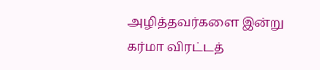அழித்தவர்களை இன்று கர்மா விரட்டத்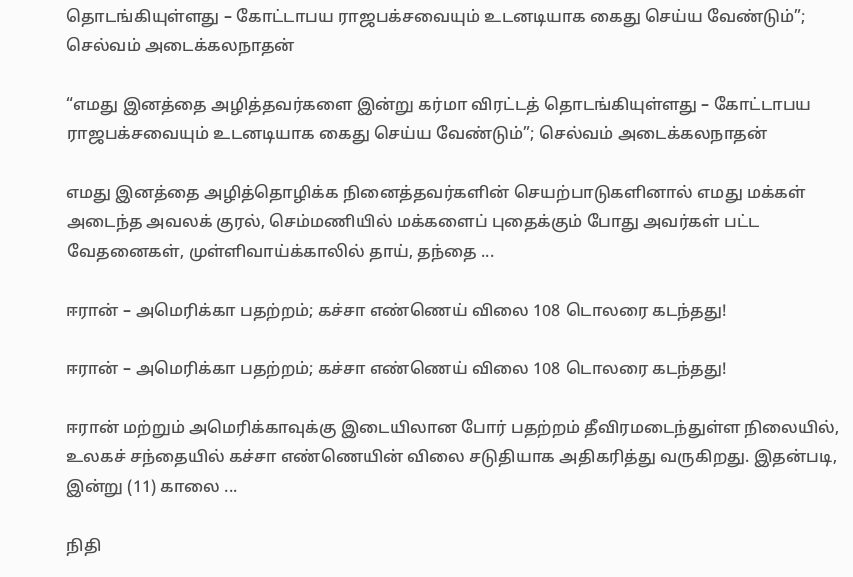தொடங்கியுள்ளது – கோட்டாபய ராஜபக்சவையும் உடனடியாக கைது செய்ய வேண்டும்”; செல்வம் அடைக்கலநாதன்

“எமது இனத்தை அழித்தவர்களை இன்று கர்மா விரட்டத் தொடங்கியுள்ளது – கோட்டாபய ராஜபக்சவையும் உடனடியாக கைது செய்ய வேண்டும்”; செல்வம் அடைக்கலநாதன்

எமது இனத்தை அழித்தொழிக்க நினைத்தவர்களின் செயற்பாடுகளினால் எமது மக்கள் அடைந்த அவலக் குரல், செம்மணியில் மக்களைப் புதைக்கும் போது அவர்கள் பட்ட வேதனைகள், முள்ளிவாய்க்காலில் தாய், தந்தை ...

ஈரான் – அமெரிக்கா பதற்றம்; கச்சா எண்ணெய் விலை 108 டொலரை கடந்தது!

ஈரான் – அமெரிக்கா பதற்றம்; கச்சா எண்ணெய் விலை 108 டொலரை கடந்தது!

ஈரான் மற்றும் அமெரிக்காவுக்கு இடையிலான போர் பதற்றம் தீவிரமடைந்துள்ள நிலையில், உலகச் சந்தையில் கச்சா எண்ணெயின் விலை சடுதியாக அதிகரித்து வருகிறது. இதன்படி, இன்று (11) காலை ...

நிதி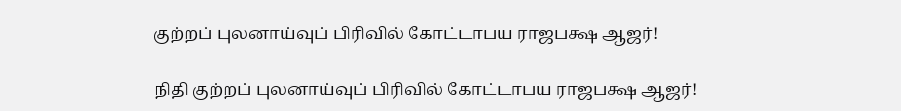குற்றப் புலனாய்வுப் பிரிவில் கோட்டாபய ராஜபக்ஷ ஆஜர்!

நிதி குற்றப் புலனாய்வுப் பிரிவில் கோட்டாபய ராஜபக்ஷ ஆஜர்!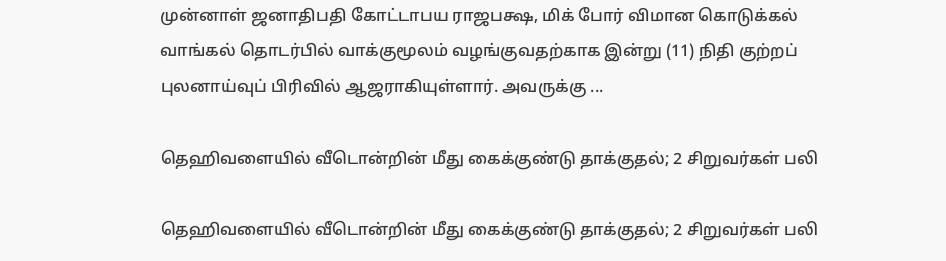முன்னாள் ஜனாதிபதி கோட்டாபய ராஜபக்ஷ, மிக் போர் விமான கொடுக்கல் வாங்கல் தொடர்பில் வாக்குமூலம் வழங்குவதற்காக இன்று (11) நிதி குற்றப் புலனாய்வுப் பிரிவில் ஆஜராகியுள்ளார். அவருக்கு ...

தெஹிவளையில் வீடொன்றின் மீது கைக்குண்டு தாக்குதல்; 2 சிறுவர்கள் பலி

தெஹிவளையில் வீடொன்றின் மீது கைக்குண்டு தாக்குதல்; 2 சிறுவர்கள் பலி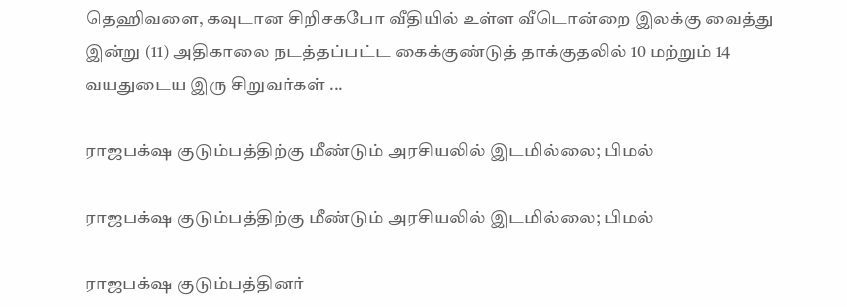தெஹிவளை, கவுடான சிறிசகபோ வீதியில் உள்ள வீடொன்றை இலக்கு வைத்து இன்று (11) அதிகாலை நடத்தப்பட்ட கைக்குண்டுத் தாக்குதலில் 10 மற்றும் 14 வயதுடைய இரு சிறுவர்கள் ...

ராஜபக்‌ஷ குடும்பத்திற்கு மீண்டும் அரசியலில் இடமில்லை; பிமல்

ராஜபக்‌ஷ குடும்பத்திற்கு மீண்டும் அரசியலில் இடமில்லை; பிமல்

ராஜபக்‌ஷ குடும்பத்தினர்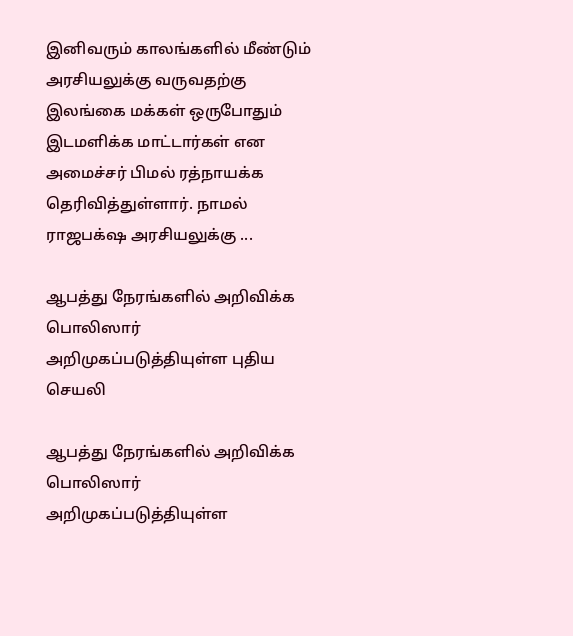இனிவரும் காலங்களில் மீண்டும் அரசியலுக்கு வருவதற்கு இலங்கை மக்கள் ஒருபோதும் இடமளிக்க மாட்டார்கள் என அமைச்சர் பிமல் ரத்நாயக்க தெரிவித்துள்ளார். நாமல் ராஜபக்‌ஷ அரசியலுக்கு ...

ஆபத்து நேரங்களில் அறிவிக்க பொலிஸார் அறிமுகப்படுத்தியுள்ள புதிய செயலி

ஆபத்து நேரங்களில் அறிவிக்க பொலிஸார் அறிமுகப்படுத்தியுள்ள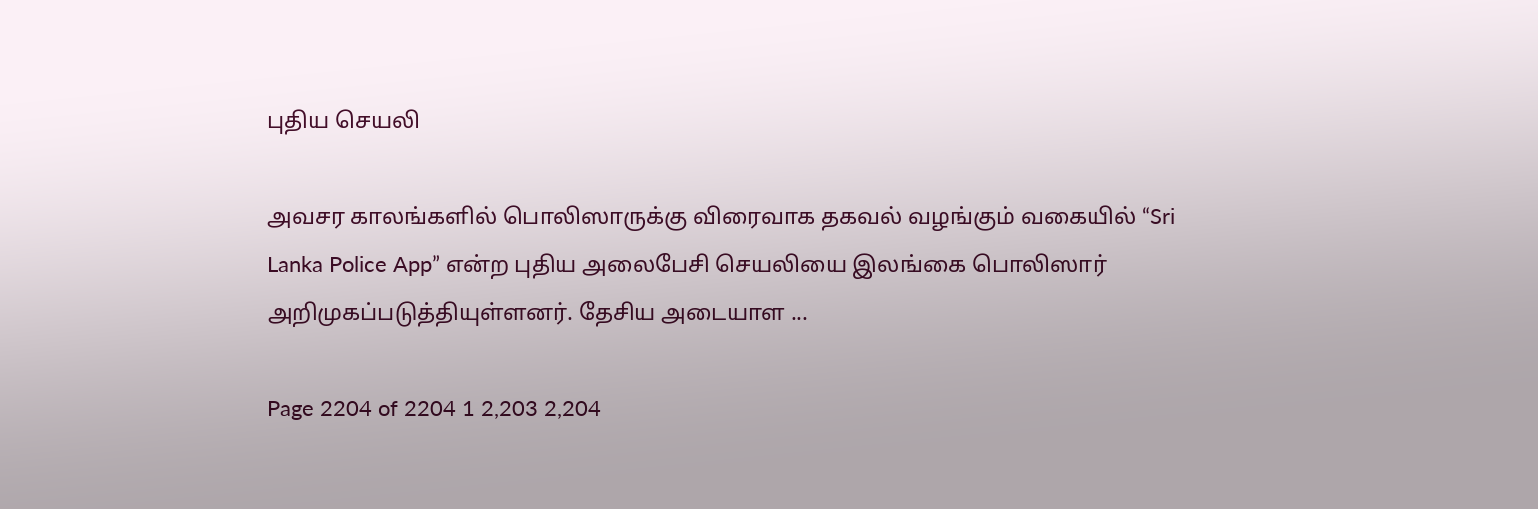புதிய செயலி

அவசர காலங்களில் பொலிஸாருக்கு விரைவாக தகவல் வழங்கும் வகையில் “Sri Lanka Police App” என்ற புதிய அலைபேசி செயலியை இலங்கை பொலிஸார் அறிமுகப்படுத்தியுள்ளனர். தேசிய அடையாள ...

Page 2204 of 2204 1 2,203 2,204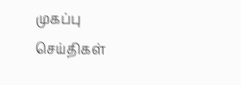முகப்பு
செய்திகள்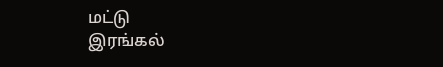மட்டு
இரங்கல்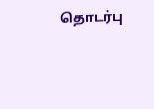தொடர்பு